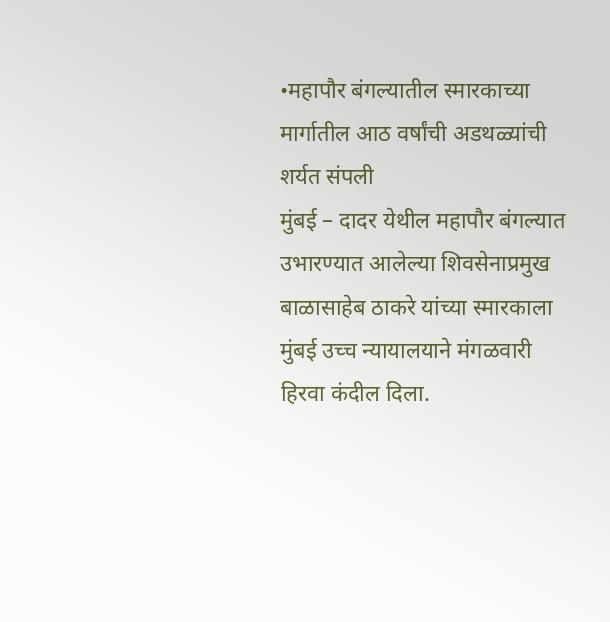•महापौर बंगल्यातील स्मारकाच्या मार्गातील आठ वर्षांची अडथळ्यांची शर्यत संपली
मुंबई – दादर येथील महापौर बंगल्यात उभारण्यात आलेल्या शिवसेनाप्रमुख बाळासाहेब ठाकरे यांच्या स्मारकाला मुंबई उच्च न्यायालयाने मंगळवारी हिरवा कंदील दिला.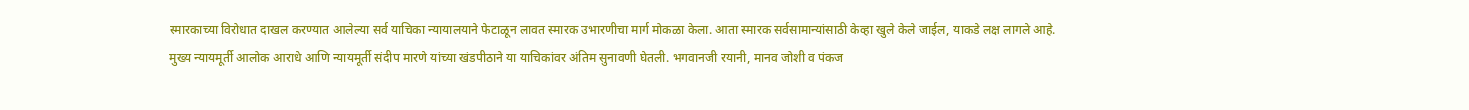स्मारकाच्या विरोधात दाखल करण्यात आलेल्या सर्व याचिका न्यायालयाने फेटाळून लावत स्मारक उभारणीचा मार्ग मोकळा केला. आता स्मारक सर्वसामान्यांसाठी केव्हा खुले केले जाईल, याकडे लक्ष लागले आहे.
मुख्य न्यायमूर्ती आलोक आराधे आणि न्यायमूर्ती संदीप मारणे यांच्या खंडपीठाने या याचिकांवर अंतिम सुनावणी घेतली. भगवानजी रयानी, मानव जोशी व पंकज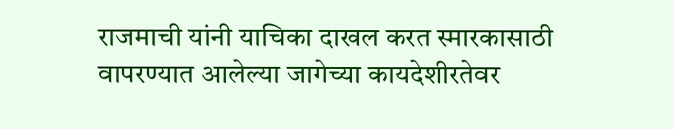राजमाची यांनी याचिका दाखल करत स्मारकासाठी वापरण्यात आलेल्या जागेच्या कायदेशीरतेवर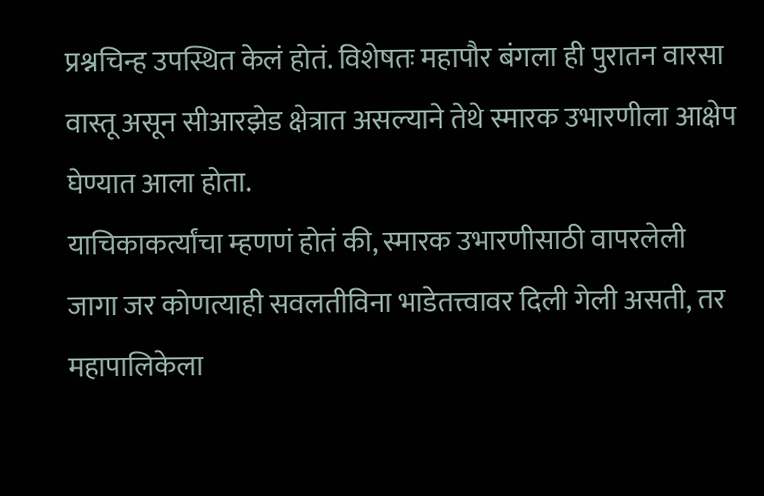प्रश्नचिन्ह उपस्थित केलं होतं. विशेषतः महापौर बंगला ही पुरातन वारसा वास्तू असून सीआरझेड क्षेत्रात असल्याने तेथे स्मारक उभारणीला आक्षेप घेण्यात आला होता.
याचिकाकर्त्यांचा म्हणणं होतं की, स्मारक उभारणीसाठी वापरलेली जागा जर कोणत्याही सवलतीविना भाडेतत्त्वावर दिली गेली असती, तर महापालिकेला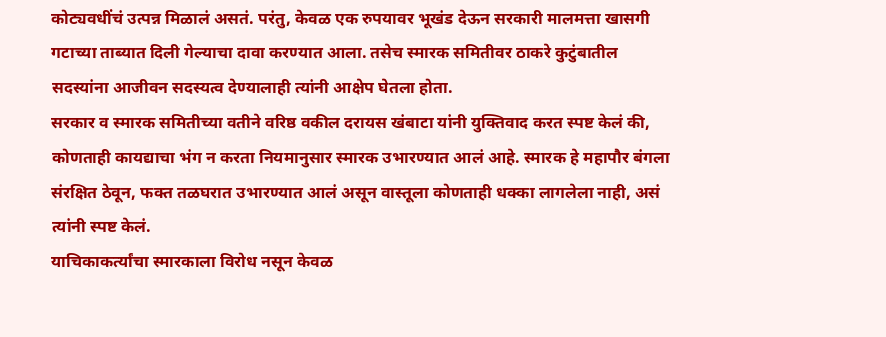कोट्यवधींचं उत्पन्न मिळालं असतं. परंतु, केवळ एक रुपयावर भूखंड देऊन सरकारी मालमत्ता खासगी गटाच्या ताब्यात दिली गेल्याचा दावा करण्यात आला. तसेच स्मारक समितीवर ठाकरे कुटुंबातील सदस्यांना आजीवन सदस्यत्व देण्यालाही त्यांनी आक्षेप घेतला होता.
सरकार व स्मारक समितीच्या वतीने वरिष्ठ वकील दरायस खंबाटा यांनी युक्तिवाद करत स्पष्ट केलं की, कोणताही कायद्याचा भंग न करता नियमानुसार स्मारक उभारण्यात आलं आहे. स्मारक हे महापौर बंगला संरक्षित ठेवून, फक्त तळघरात उभारण्यात आलं असून वास्तूला कोणताही धक्का लागलेला नाही, असं त्यांनी स्पष्ट केलं.
याचिकाकर्त्यांचा स्मारकाला विरोध नसून केवळ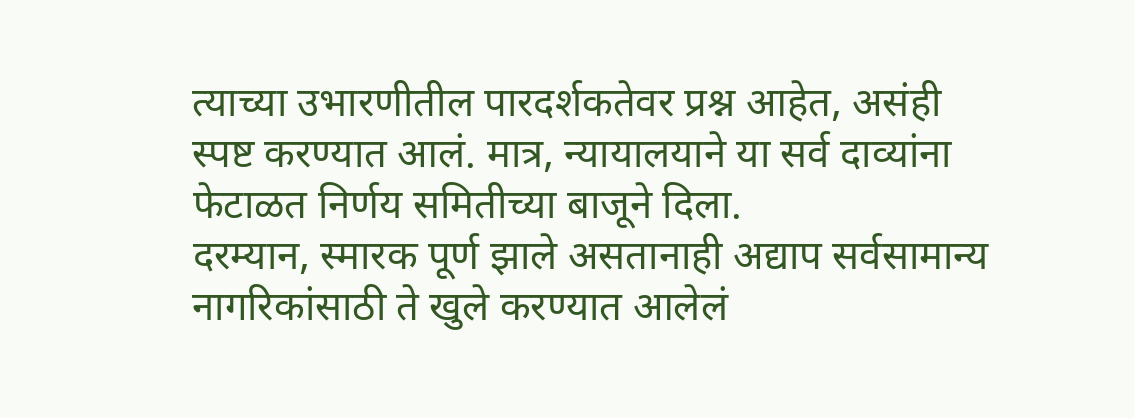त्याच्या उभारणीतील पारदर्शकतेवर प्रश्न आहेत, असंही स्पष्ट करण्यात आलं. मात्र, न्यायालयाने या सर्व दाव्यांना फेटाळत निर्णय समितीच्या बाजूने दिला.
दरम्यान, स्मारक पूर्ण झाले असतानाही अद्याप सर्वसामान्य नागरिकांसाठी ते खुले करण्यात आलेलं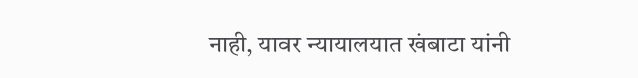नाही, यावर न्यायालयात खंबाटा यांनी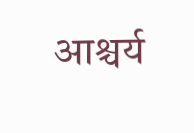आश्चर्य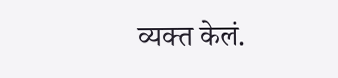व्यक्त केलं.